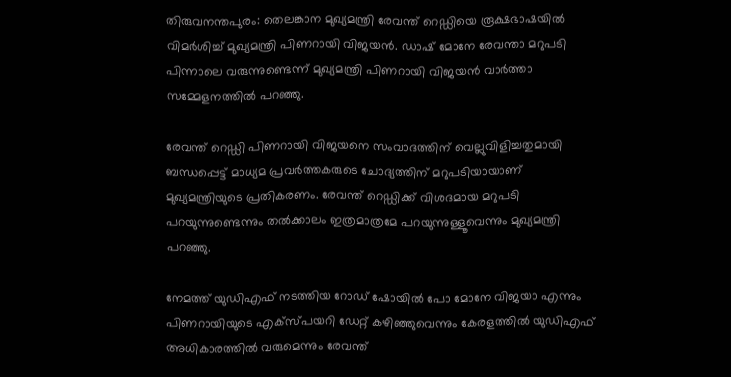തിരുവനന്തപുരം: തെലങ്കാന മുഖ്യമന്ത്രി രേവന്ത് റെഡ്ഡിയെ രൂക്ഷഭാഷയിൽ വിമർശിച്ച് മുഖ്യമന്ത്രി പിണറായി വിജയൻ. ഡാഷ് മോനേ രേവന്താ മറുപടി പിന്നാലെ വരുന്നുണ്ടെന്ന് മുഖ്യമന്ത്രി പിണറായി വിജയൻ വാർത്താ സമ്മേളനത്തിൽ പറഞ്ഞു.

രേവന്ത് റെഡ്ഡി പിണറായി വിജയനെ സംവാദത്തിന് വെല്ലുവിളിച്ചതുമായി ബന്ധപ്പെട്ട് മാധ്യമ പ്രവർത്തകരുടെ ചോദ്യത്തിന് മറുപടിയായാണ് മുഖ്യമന്ത്രിയുടെ പ്രതികരണം. രേവന്ത് റെഡ്ഡിക്ക് വിശദമായ മറുപടി പറയുന്നുണ്ടെന്നും തൽക്കാലം ഇത്രമാത്രമേ പറയുന്നുള്ളൂവെന്നും മുഖ്യമന്ത്രി പറഞ്ഞു.

നേമത്ത് യുഡിഎഫ് ന‌ടത്തിയ റോഡ് ഷോയിൽ പോ മോനേ വിജയാ എന്നും പിണറായിയുടെ എക്സ്പയറി ഡേറ്റ് കഴിഞ്ഞുവെന്നും കേരളത്തില്‍ യുഡിഎഫ് അധികാരത്തില്‍ വരുമെന്നും രേവന്ത്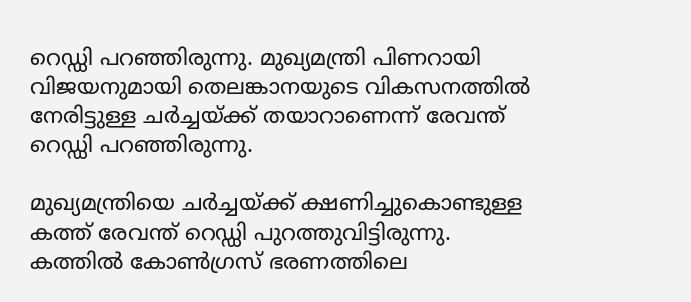റെഡ്ഡി പറഞ്ഞിരുന്നു. മുഖ്യമന്ത്രി പിണറായി വിജയനുമായി തെലങ്കാനയുടെ വികസനത്തില്‍ നേരിട്ടുള്ള ചര്‍ച്ചയ്ക്ക് തയാറാണെന്ന് രേവന്ത് റെഡ്ഡി പറഞ്ഞിരുന്നു.

മുഖ്യമന്ത്രിയെ ചര്‍ച്ചയ്ക്ക് ക്ഷണിച്ചുകൊണ്ടുള്ള കത്ത് രേവന്ത് റെഡ്ഡി പുറത്തുവിട്ടിരുന്നു. കത്തില്‍ കോണ്‍ഗ്രസ് ഭരണത്തിലെ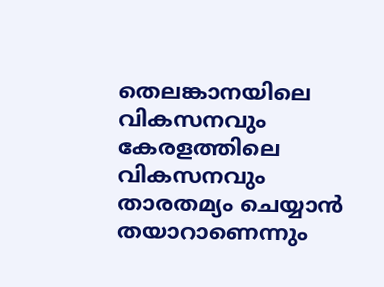തെലങ്കാനയിലെ വികസനവും കേരളത്തിലെ വികസനവും താരതമ്യം ചെയ്യാൻ തയാറാണെന്നും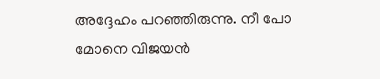അദ്ദേഹം പറഞ്ഞിരുന്നു. നീ പോ മോനെ വിജയന്‍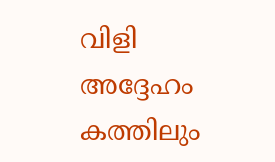വിളി അദ്ദേഹം കത്തിലും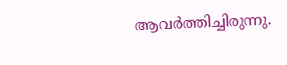ആവര്‍ത്തിച്ചിരുന്നു.